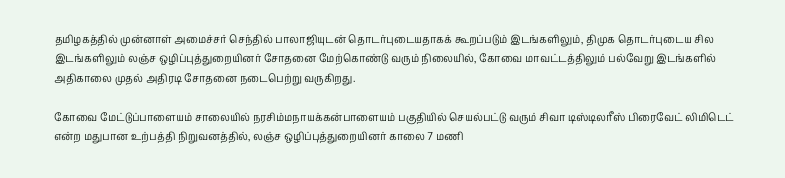தமிழகத்தில் முன்னாள் அமைச்சர் செந்தில் பாலாஜியுடன் தொடர்புடையதாகக் கூறப்படும் இடங்களிலும், திமுக தொடர்புடைய சில இடங்களிலும் லஞ்ச ஒழிப்புத்துறையினர் சோதனை மேற்கொண்டு வரும் நிலையில், கோவை மாவட்டத்திலும் பல்வேறு இடங்களில் அதிகாலை முதல் அதிரடி சோதனை நடைபெற்று வருகிறது.

கோவை மேட்டுப்பாளையம் சாலையில் நரசிம்மநாயக்கன்பாளையம் பகுதியில் செயல்பட்டு வரும் சிவா டிஸ்டிலரீஸ் பிரைவேட் லிமிடெட் என்ற மதுபான உற்பத்தி நிறுவனத்தில், லஞ்ச ஒழிப்புத்துறையினர் காலை 7 மணி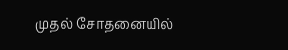முதல் சோதனையில்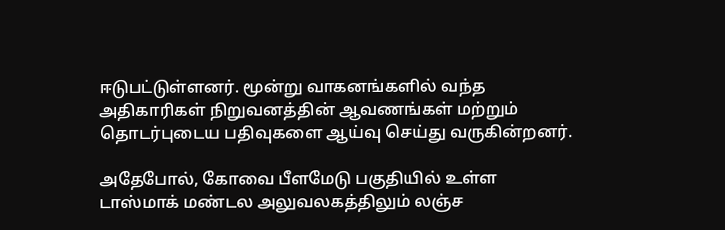ஈடுபட்டுள்ளனர். மூன்று வாகனங்களில் வந்த அதிகாரிகள் நிறுவனத்தின் ஆவணங்கள் மற்றும் தொடர்புடைய பதிவுகளை ஆய்வு செய்து வருகின்றனர்.

அதேபோல், கோவை பீளமேடு பகுதியில் உள்ள டாஸ்மாக் மண்டல அலுவலகத்திலும் லஞ்ச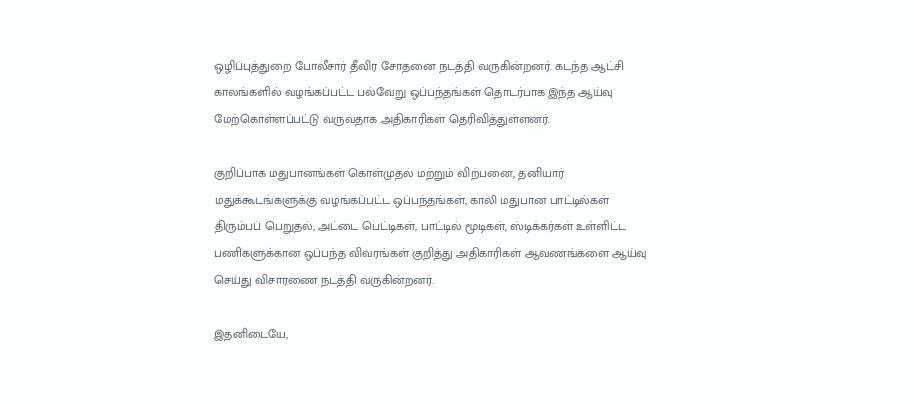ஒழிப்புத்துறை போலீசார் தீவிர சோதனை நடத்தி வருகின்றனர். கடந்த ஆட்சி காலங்களில் வழங்கப்பட்ட பல்வேறு ஒப்பந்தங்கள் தொடர்பாக இந்த ஆய்வு மேற்கொள்ளப்பட்டு வருவதாக அதிகாரிகள் தெரிவித்துள்ளனர்.

குறிப்பாக மதுபானங்கள் கொள்முதல் மற்றும் விற்பனை, தனியார் மதுக்கூடங்களுக்கு வழங்கப்பட்ட ஒப்பந்தங்கள், காலி மதுபான பாட்டில்கள் திரும்பப் பெறுதல், அட்டை பெட்டிகள், பாட்டில் மூடிகள், ஸ்டிக்கர்கள் உள்ளிட்ட பணிகளுக்கான ஒப்பந்த விவரங்கள் குறித்து அதிகாரிகள் ஆவணங்களை ஆய்வு செய்து விசாரணை நடத்தி வருகின்றனர்.

இதனிடையே,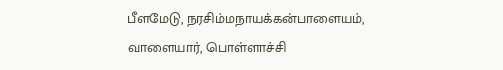பீளமேடு, நரசிம்மநாயக்கன்பாளையம், வாளையார், பொள்ளாச்சி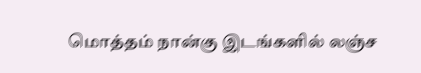மொத்தம் நான்கு இடங்களில் லஞ்ச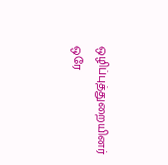ஒழிப்புத்துறையினர் ஒரே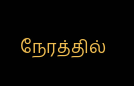நேரத்தில்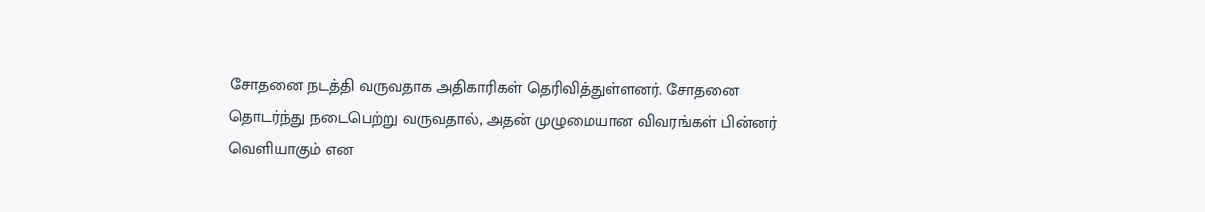சோதனை நடத்தி வருவதாக அதிகாரிகள் தெரிவித்துள்ளனர். சோதனை தொடர்ந்து நடைபெற்று வருவதால், அதன் முழுமையான விவரங்கள் பின்னர் வெளியாகும் என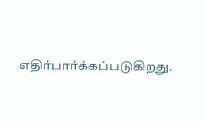எதிர்பார்க்கப்படுகிறது.